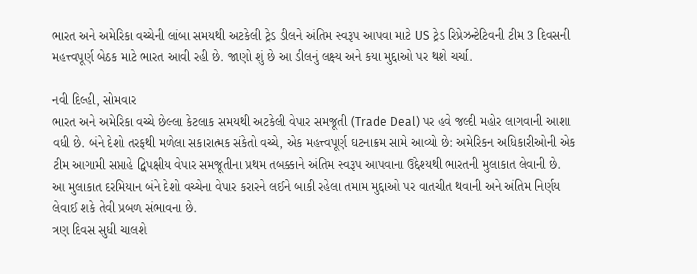ભારત અને અમેરિકા વચ્ચેની લાંબા સમયથી અટકેલી ટ્રેડ ડીલને અંતિમ સ્વરૂપ આપવા માટે US ટ્રેડ રિપ્રેઝન્ટેટિવની ટીમ 3 દિવસની મહત્ત્વપૂર્ણ બેઠક માટે ભારત આવી રહી છે. જાણો શું છે આ ડીલનું લક્ષ્ય અને કયા મુદ્દાઓ પર થશે ચર્ચા.

નવી દિલ્હી, સોમવાર
ભારત અને અમેરિકા વચ્ચે છેલ્લા કેટલાક સમયથી અટકેલી વેપાર સમજૂતી (Trade Deal) પર હવે જલ્દી મહોર લાગવાની આશા વધી છે. બંને દેશો તરફથી મળેલા સકારાત્મક સંકેતો વચ્ચે, એક મહત્ત્વપૂર્ણ ઘટનાક્રમ સામે આવ્યો છે: અમેરિકન અધિકારીઓની એક ટીમ આગામી સપ્તાહે દ્વિપક્ષીય વેપાર સમજૂતીના પ્રથમ તબક્કાને અંતિમ સ્વરૂપ આપવાના ઉદ્દેશ્યથી ભારતની મુલાકાત લેવાની છે.
આ મુલાકાત દરમિયાન બંને દેશો વચ્ચેના વેપાર કરારને લઈને બાકી રહેલા તમામ મુદ્દાઓ પર વાતચીત થવાની અને અંતિમ નિર્ણય લેવાઈ શકે તેવી પ્રબળ સંભાવના છે.
ત્રણ દિવસ સુધી ચાલશે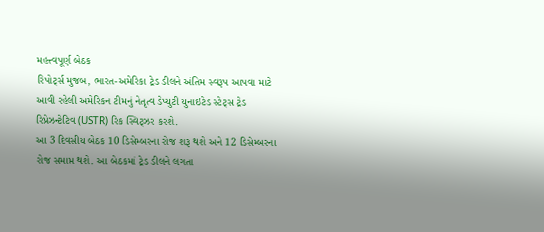મહત્ત્વપૂર્ણ બેઠક
રિપોર્ટ્સ મુજબ, ભારત-અમેરિકા ટ્રેડ ડીલને અંતિમ સ્વરૂપ આપવા માટે આવી રહેલી અમેરિકન ટીમનું નેતૃત્વ ડેપ્યુટી યુનાઇટેડ સ્ટેટ્સ ટ્રેડ રિપ્રેઝન્ટેટિવ (USTR) રિક સ્વિટ્ઝર કરશે.
આ 3 દિવસીય બેઠક 10 ડિસેમ્બરના રોજ શરૂ થશે અને 12 ડિસેમ્બરના રોજ સમાપ્ત થશે. આ બેઠકમાં ટ્રેડ ડીલને લગતા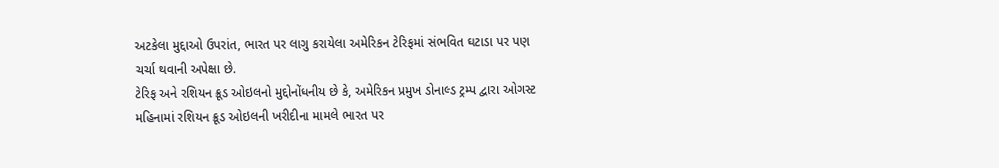અટકેલા મુદ્દાઓ ઉપરાંત, ભારત પર લાગુ કરાયેલા અમેરિકન ટેરિફમાં સંભવિત ઘટાડા પર પણ ચર્ચા થવાની અપેક્ષા છે.
ટેરિફ અને રશિયન ક્રૂડ ઓઇલનો મુદ્દોનોંધનીય છે કે, અમેરિકન પ્રમુખ ડોનાલ્ડ ટ્રમ્પ દ્વારા ઓગસ્ટ મહિનામાં રશિયન ક્રૂડ ઓઇલની ખરીદીના મામલે ભારત પર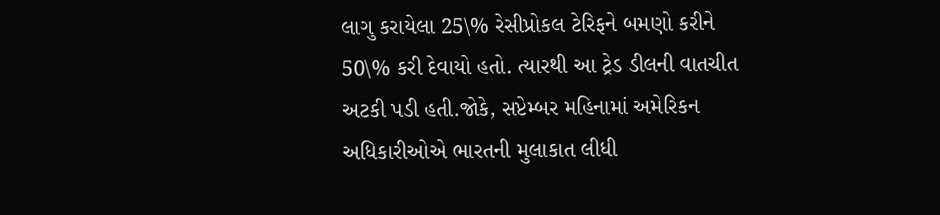લાગુ કરાયેલા 25\% રેસીપ્રોકલ ટેરિફને બમણો કરીને 50\% કરી દેવાયો હતો. ત્યારથી આ ટ્રેડ ડીલની વાતચીત અટકી પડી હતી.જોકે, સપ્ટેમ્બર મહિનામાં અમેરિકન અધિકારીઓએ ભારતની મુલાકાત લીધી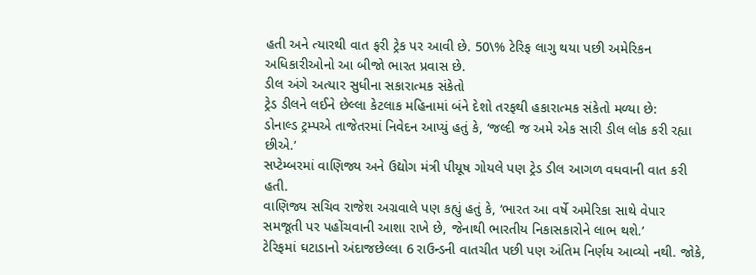હતી અને ત્યારથી વાત ફરી ટ્રેક પર આવી છે. 50\% ટેરિફ લાગુ થયા પછી અમેરિકન અધિકારીઓનો આ બીજો ભારત પ્રવાસ છે.
ડીલ અંગે અત્યાર સુધીના સકારાત્મક સંકેતો
ટ્રેડ ડીલને લઈને છેલ્લા કેટલાક મહિનામાં બંને દેશો તરફથી હકારાત્મક સંકેતો મળ્યા છે:
ડોનાલ્ડ ટ્રમ્પએ તાજેતરમાં નિવેદન આપ્યું હતું કે, ‘જલ્દી જ અમે એક સારી ડીલ લોક કરી રહ્યા છીએ.’
સપ્ટેમ્બરમાં વાણિજ્ય અને ઉદ્યોગ મંત્રી પીયૂષ ગોયલે પણ ટ્રેડ ડીલ આગળ વધવાની વાત કરી હતી.
વાણિજ્ય સચિવ રાજેશ અગ્રવાલે પણ કહ્યું હતું કે, ‘ભારત આ વર્ષે અમેરિકા સાથે વેપાર સમજૂતી પર પહોંચવાની આશા રાખે છે, જેનાથી ભારતીય નિકાસકારોને લાભ થશે.’
ટેરિફમાં ઘટાડાનો અંદાજછેલ્લા 6 રાઉન્ડની વાતચીત પછી પણ અંતિમ નિર્ણય આવ્યો નથી. જોકે,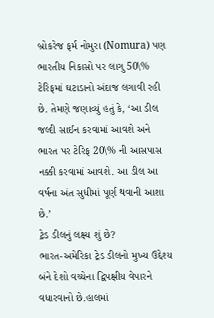બ્રોકરેજ ફર્મ નોમુરા (Nomura) પણ ભારતીય નિકાસો પર લાગુ 50\% ટેરિફમાં ઘટાડાનો અંદાજ લગાવી રહી છે. તેમણે જણાવ્યું હતું કે, ‘આ ડીલ જલ્દી સાઈન કરવામાં આવશે અને ભારત પર ટેરિફ 20\% ની આસપાસ નક્કી કરવામાં આવશે. આ ડીલ આ વર્ષના અંત સુધીમાં પૂર્ણ થવાની આશા છે.’
ટ્રેડ ડીલનું લક્ષ્ય શું છે?
ભારત-અમેરિકા ટ્રેડ ડીલનો મુખ્ય ઉદ્દેશ્ય બંને દેશો વચ્ચેના દ્વિપક્ષીય વેપારને વધારવાનો છે.હાલમાં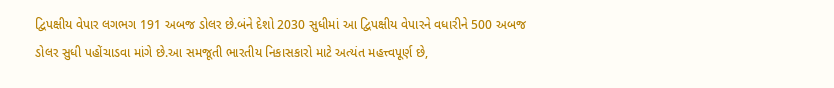દ્વિપક્ષીય વેપાર લગભગ 191 અબજ ડોલર છે.બંને દેશો 2030 સુધીમાં આ દ્વિપક્ષીય વેપારને વધારીને 500 અબજ ડોલર સુધી પહોંચાડવા માંગે છે.આ સમજૂતી ભારતીય નિકાસકારો માટે અત્યંત મહત્ત્વપૂર્ણ છે,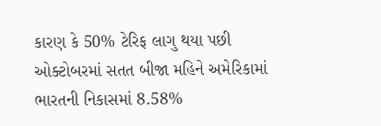કારણ કે 50% ટેરિફ લાગુ થયા પછી ઓક્ટોબરમાં સતત બીજા મહિને અમેરિકામાં ભારતની નિકાસમાં 8.58%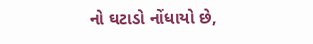નો ઘટાડો નોંધાયો છે,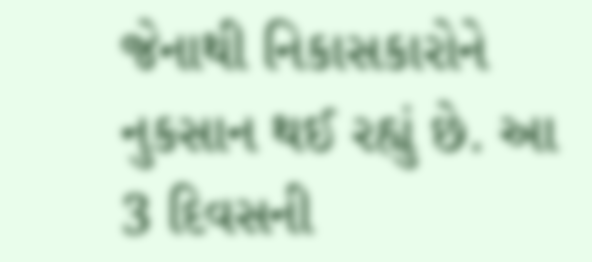જેનાથી નિકાસકારોને નુકસાન થઈ રહ્યું છે. આ 3 દિવસની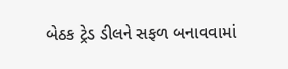બેઠક ટ્રેડ ડીલને સફળ બનાવવામાં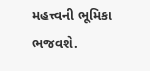મહત્ત્વની ભૂમિકા ભજવશે.